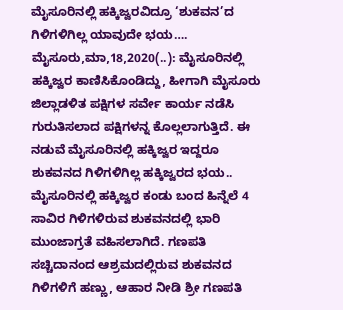ಮೈಸೂರಿನಲ್ಲಿ ಹಕ್ಕಿಜ್ವರವಿದ್ರೂ ‘ಶುಕವನ’ದ ಗಿಳಿಗಳಿಗಿಲ್ಲ ಯಾವುದೇ ಭಯ…. ಮೈಸೂರು,ಮಾ,18,2020(..): ಮೈಸೂರಿನಲ್ಲಿ ಹಕ್ಕಿಜ್ವರ ಕಾಣಿಸಿಕೊಂಡಿದ್ದು, ಹೀಗಾಗಿ ಮೈಸೂರು ಜಿಲ್ಲಾಡಳಿತ ಪಕ್ಷಿಗಳ ಸರ್ವೇ ಕಾರ್ಯ ನಡೆಸಿ ಗುರುತಿಸಲಾದ ಪಕ್ಷಿಗಳನ್ನ ಕೊಲ್ಲಲಾಗುತ್ತಿದೆ. ಈ ನಡುವೆ ಮೈಸೂರಿನಲ್ಲಿ ಹಕ್ಕಿಜ್ವರ ಇದ್ದರೂ ಶುಕವನದ ಗಿಳಿಗಳಿಗಿಲ್ಲ ಹಕ್ಕಿಜ್ವರದ ಭಯ.. ಮೈಸೂರಿನಲ್ಲಿ ಹಕ್ಕಿಜ್ವರ ಕಂಡು ಬಂದ ಹಿನ್ನೆಲೆ 4 ಸಾವಿರ ಗಿಳಿಗಳಿರುವ ಶುಕವನದಲ್ಲಿ ಭಾರಿ ಮುಂಜಾಗ್ರತೆ ವಹಿಸಲಾಗಿದೆ. ಗಣಪತಿ ಸಚ್ಚಿದಾನಂದ ಆಶ್ರಮದಲ್ಲಿರುವ ಶುಕವನದ ಗಿಳಿಗಳಿಗೆ ಹಣ್ಣು, ಆಹಾರ ನೀಡಿ ಶ್ರೀ ಗಣಪತಿ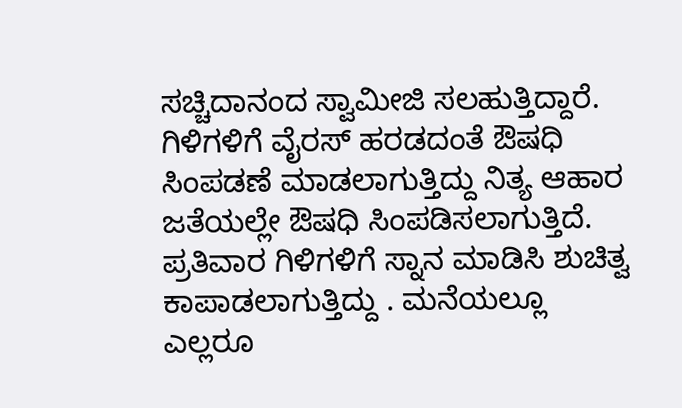ಸಚ್ಚಿದಾನಂದ ಸ್ವಾಮೀಜಿ ಸಲಹುತ್ತಿದ್ದಾರೆ. ಗಿಳಿಗಳಿಗೆ ವೈರಸ್ ಹರಡದಂತೆ ಔಷಧಿ ಸಿಂಪಡಣೆ ಮಾಡಲಾಗುತ್ತಿದ್ದು ನಿತ್ಯ ಆಹಾರ ಜತೆಯಲ್ಲೇ ಔಷಧಿ ಸಿಂಪಡಿಸಲಾಗುತ್ತಿದೆ. ಪ್ರತಿವಾರ ಗಿಳಿಗಳಿಗೆ ಸ್ನಾನ ಮಾಡಿಸಿ ಶುಚಿತ್ವ ಕಾಪಾಡಲಾಗುತ್ತಿದ್ದು . ಮನೆಯಲ್ಲೂ ಎಲ್ಲರೂ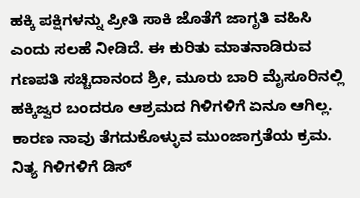ಹಕ್ಕಿ ಪಕ್ಷಿಗಳನ್ನು ಪ್ರೀತಿ ಸಾಕಿ ಜೊತೆಗೆ ಜಾಗೃತಿ ವಹಿಸಿ ಎಂದು ಸಲಹೆ ನೀಡಿದೆ. ಈ ಕುರಿತು ಮಾತನಾಡಿರುವ ಗಣಪತಿ ಸಚ್ಚಿದಾನಂದ ಶ್ರೀ, ಮೂರು ಬಾರಿ ಮೈಸೂರಿನಲ್ಲಿ ಹಕ್ಕಿಜ್ವರ ಬಂದರೂ ಆಶ್ರಮದ ಗಿಳಿಗಳಿಗೆ ಏನೂ ಆಗಿಲ್ಲ. ಕಾರಣ ನಾವು ತೆಗದುಕೊಳ್ಳುವ ಮುಂಜಾಗ್ರತೆಯ ಕ್ರಮ. ನಿತ್ಯ ಗಿಳಿಗಳಿಗೆ ಡಿಸ್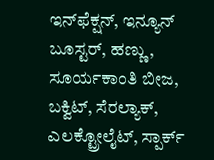ಇನ್‌ಫೆಕ್ಷನ್, ಇನ್ಯೂನ್ ಬೂಸ್ಟರ್, ಹಣ್ಣು, ಸೂರ್ಯಕಾಂತಿ ಬೀಜ, ಬಕ್ವಿಟ್, ಸೆರಲ್ಯಾಕ್, ಎಲಕ್ಟ್ರೋಲೈಟ್, ಸ್ಪಾರ್ಕ್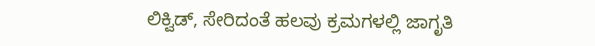ಲಿಕ್ವಿಡ್, ಸೇರಿದಂತೆ ಹಲವು ಕ್ರಮಗಳಲ್ಲಿ ಜಾಗೃತಿ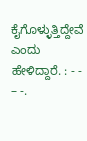ಕೈಗೊಳ್ಳುತ್ತಿದ್ದೇವೆ ಎಂದು ಹೇಳಿದ್ದಾರೆ. : - - – -.